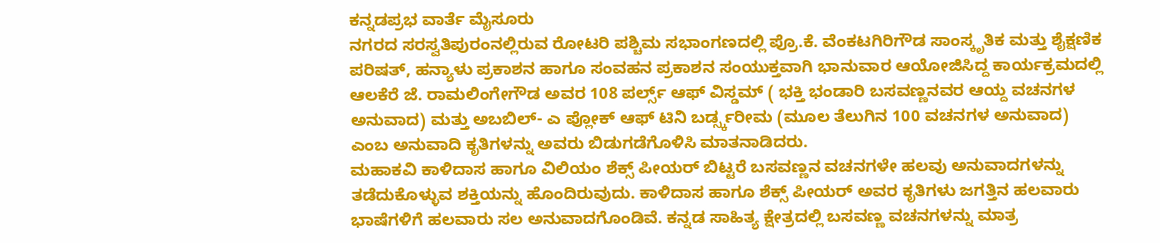ಕನ್ನಡಪ್ರಭ ವಾರ್ತೆ ಮೈಸೂರು
ನಗರದ ಸರಸ್ವತಿಪುರಂನಲ್ಲಿರುವ ರೋಟರಿ ಪಶ್ಚಿಮ ಸಭಾಂಗಣದಲ್ಲಿ ಪ್ರೊ.ಕೆ. ವೆಂಕಟಗಿರಿಗೌಡ ಸಾಂಸ್ಕೃತಿಕ ಮತ್ತು ಶೈಕ್ಷಣಿಕ ಪರಿಷತ್, ಹನ್ಯಾಳು ಪ್ರಕಾಶನ ಹಾಗೂ ಸಂವಹನ ಪ್ರಕಾಶನ ಸಂಯುಕ್ತವಾಗಿ ಭಾನುವಾರ ಆಯೋಜಿಸಿದ್ದ ಕಾರ್ಯಕ್ರಮದಲ್ಲಿ ಆಲಕೆರೆ ಜೆ. ರಾಮಲಿಂಗೇಗೌಡ ಅವರ 108 ಪರ್ಲ್ಸ್ ಆಫ್ ವಿಸ್ಡಮ್ ( ಭಕ್ತಿ ಭಂಡಾರಿ ಬಸವಣ್ಣನವರ ಆಯ್ದ ವಚನಗಳ ಅನುವಾದ) ಮತ್ತು ಅಬಬಿಲ್- ಎ ಪ್ಲೋಕ್ ಆಫ್ ಟಿನಿ ಬರ್ಡ್ಸ್ಕರೀಮ (ಮೂಲ ತೆಲುಗಿನ 100 ವಚನಗಳ ಅನುವಾದ) ಎಂಬ ಅನುವಾದಿ ಕೃತಿಗಳನ್ನು ಅವರು ಬಿಡುಗಡೆಗೊಳಿಸಿ ಮಾತನಾಡಿದರು.
ಮಹಾಕವಿ ಕಾಳಿದಾಸ ಹಾಗೂ ವಿಲಿಯಂ ಶೆಕ್ಸ್ ಪೀಯರ್ ಬಿಟ್ಟರೆ ಬಸವಣ್ಣನ ವಚನಗಳೇ ಹಲವು ಅನುವಾದಗಳನ್ನು ತಡೆದುಕೊಳ್ಳುವ ಶಕ್ತಿಯನ್ನು ಹೊಂದಿರುವುದು. ಕಾಳಿದಾಸ ಹಾಗೂ ಶೆಕ್ಸ್ ಪೀಯರ್ ಅವರ ಕೃತಿಗಳು ಜಗತ್ತಿನ ಹಲವಾರು ಭಾಷೆಗಳಿಗೆ ಹಲವಾರು ಸಲ ಅನುವಾದಗೊಂಡಿವೆ. ಕನ್ನಡ ಸಾಹಿತ್ಯ ಕ್ಷೇತ್ರದಲ್ಲಿ ಬಸವಣ್ಣ ವಚನಗಳನ್ನು ಮಾತ್ರ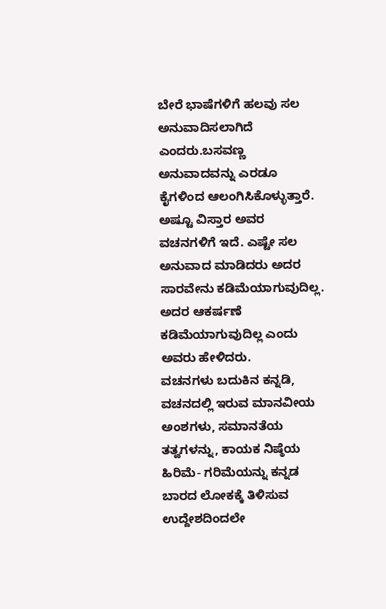ಬೇರೆ ಭಾಷೆಗಳಿಗೆ ಹಲವು ಸಲ ಅನುವಾದಿಸಲಾಗಿದೆ ಎಂದರು.ಬಸವಣ್ಣ ಅನುವಾದವನ್ನು ಎರಡೂ ಕೈಗಳಿಂದ ಆಲಂಗಿಸಿಕೊಳ್ಳುತ್ತಾರೆ. ಅಷ್ಟೂ ವಿಸ್ತಾರ ಅವರ ವಚನಗಳಿಗೆ ಇದೆ. ಎಷ್ಟೇ ಸಲ ಅನುವಾದ ಮಾಡಿದರು ಅದರ ಸಾರವೇನು ಕಡಿಮೆಯಾಗುವುದಿಲ್ಲ. ಅದರ ಆಕರ್ಷಣೆ ಕಡಿಮೆಯಾಗುವುದಿಲ್ಲ ಎಂದು ಅವರು ಹೇಳಿದರು.
ವಚನಗಳು ಬದುಕಿನ ಕನ್ನಡಿ, ವಚನದಲ್ಲಿ ಇರುವ ಮಾನವೀಯ ಅಂಶಗಳು, ಸಮಾನತೆಯ ತತ್ವಗಳನ್ನು, ಕಾಯಕ ನಿಷ್ಠೆಯ ಹಿರಿಮೆ- ಗರಿಮೆಯನ್ನು ಕನ್ನಡ ಬಾರದ ಲೋಕಕ್ಕೆ ತಿಳಿಸುವ ಉದ್ದೇಶದಿಂದಲೇ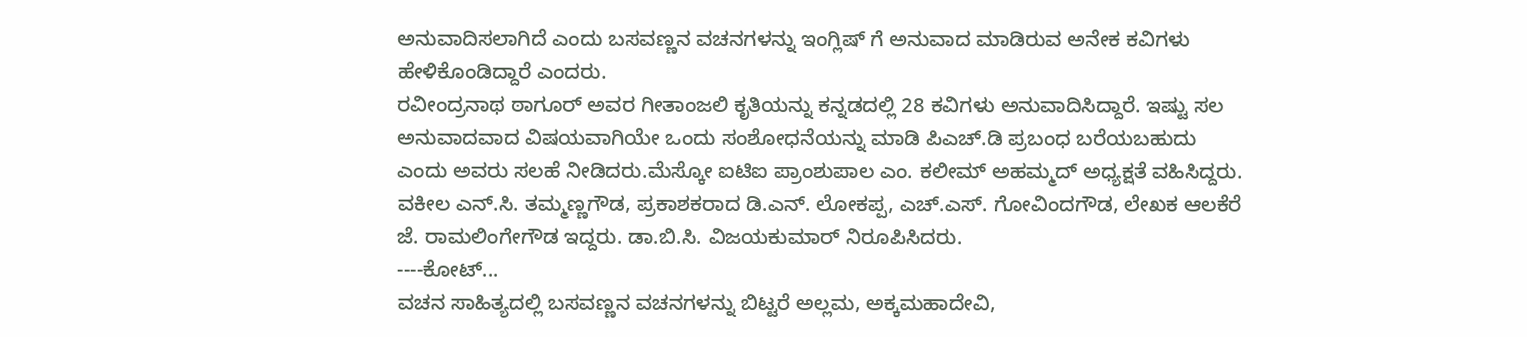ಅನುವಾದಿಸಲಾಗಿದೆ ಎಂದು ಬಸವಣ್ಣನ ವಚನಗಳನ್ನು ಇಂಗ್ಲಿಷ್ ಗೆ ಅನುವಾದ ಮಾಡಿರುವ ಅನೇಕ ಕವಿಗಳು ಹೇಳಿಕೊಂಡಿದ್ದಾರೆ ಎಂದರು.
ರವೀಂದ್ರನಾಥ ಠಾಗೂರ್ ಅವರ ಗೀತಾಂಜಲಿ ಕೃತಿಯನ್ನು ಕನ್ನಡದಲ್ಲಿ 28 ಕವಿಗಳು ಅನುವಾದಿಸಿದ್ದಾರೆ. ಇಷ್ಟು ಸಲ ಅನುವಾದವಾದ ವಿಷಯವಾಗಿಯೇ ಒಂದು ಸಂಶೋಧನೆಯನ್ನು ಮಾಡಿ ಪಿಎಚ್.ಡಿ ಪ್ರಬಂಧ ಬರೆಯಬಹುದು ಎಂದು ಅವರು ಸಲಹೆ ನೀಡಿದರು.ಮೆಸ್ಕೋ ಐಟಿಐ ಪ್ರಾಂಶುಪಾಲ ಎಂ. ಕಲೀಮ್ ಅಹಮ್ಮದ್ ಅಧ್ಯಕ್ಷತೆ ವಹಿಸಿದ್ದರು. ವಕೀಲ ಎನ್.ಸಿ. ತಮ್ಮಣ್ಣಗೌಡ, ಪ್ರಕಾಶಕರಾದ ಡಿ.ಎನ್. ಲೋಕಪ್ಪ, ಎಚ್.ಎಸ್. ಗೋವಿಂದಗೌಡ, ಲೇಖಕ ಆಲಕೆರೆ ಜೆ. ರಾಮಲಿಂಗೇಗೌಡ ಇದ್ದರು. ಡಾ.ಬಿ.ಸಿ. ವಿಜಯಕುಮಾರ್ ನಿರೂಪಿಸಿದರು.
----ಕೋಟ್...
ವಚನ ಸಾಹಿತ್ಯದಲ್ಲಿ ಬಸವಣ್ಣನ ವಚನಗಳನ್ನು ಬಿಟ್ಟರೆ ಅಲ್ಲಮ, ಅಕ್ಕಮಹಾದೇವಿ,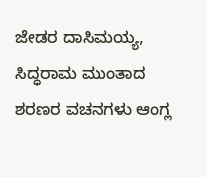ಜೇಡರ ದಾಸಿಮಯ್ಯ, ಸಿದ್ಧರಾಮ ಮುಂತಾದ ಶರಣರ ವಚನಗಳು ಆಂಗ್ಲ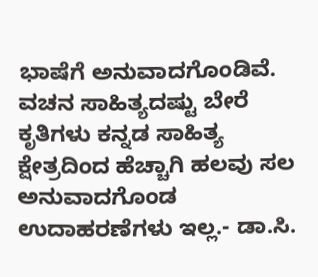ಭಾಷೆಗೆ ಅನುವಾದಗೊಂಡಿವೆ. ವಚನ ಸಾಹಿತ್ಯದಷ್ಟು ಬೇರೆ ಕೃತಿಗಳು ಕನ್ನಡ ಸಾಹಿತ್ಯ ಕ್ಷೇತ್ರದಿಂದ ಹೆಚ್ಚಾಗಿ ಹಲವು ಸಲ ಅನುವಾದಗೊಂಡ ಉದಾಹರಣೆಗಳು ಇಲ್ಲ.- ಡಾ.ಸಿ.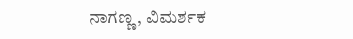ನಾಗಣ್ಣ, ವಿಮರ್ಶಕ